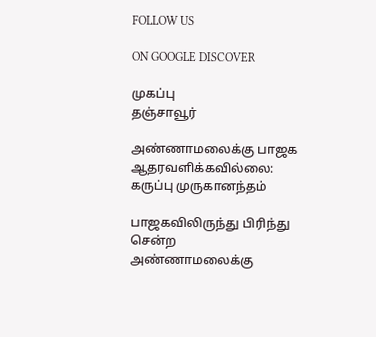FOLLOW US

ON GOOGLE DISCOVER

முகப்பு
தஞ்சாவூர்

அண்ணாமலைக்கு பாஜக ஆதரவளிக்கவில்லை: கருப்பு முருகானந்தம்

பாஜகவிலிருந்து பிரிந்து சென்ற அண்ணாமலைக்கு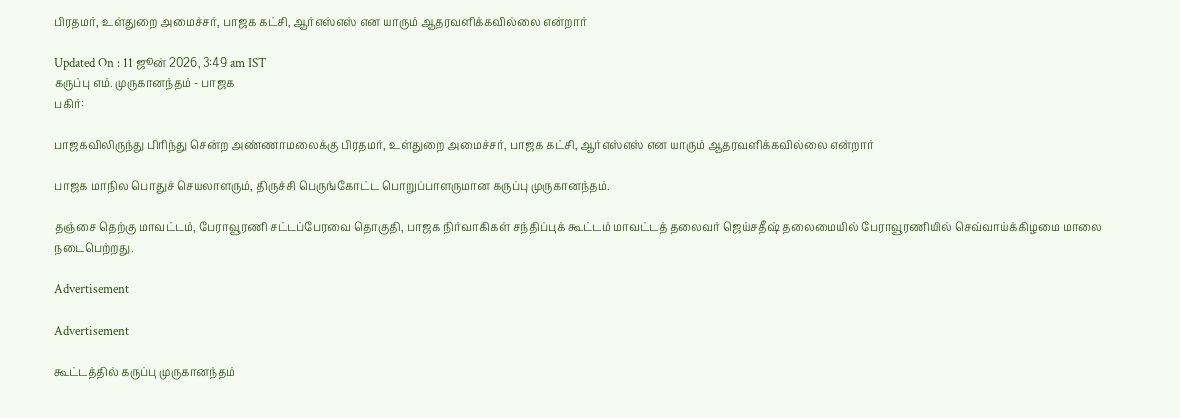பிரதமர், உள்துறை அமைச்சர், பாஜக கட்சி, ஆர்எஸ்எஸ் என யாரும் ஆதரவளிக்கவில்லை என்றார்

Updated On : 11 ஜூன் 2026, 3:49 am IST
கருப்பு எம். முருகானந்தம் - பாஜக
பகிர்:

பாஜகவிலிருந்து பிரிந்து சென்ற அண்ணாமலைக்கு பிரதமர், உள்துறை அமைச்சர், பாஜக கட்சி, ஆர்எஸ்எஸ் என யாரும் ஆதரவளிக்கவில்லை என்றார்

பாஜக மாநில பொதுச் செயலாளரும், திருச்சி பெருங்கோட்ட பொறுப்பாளருமான கருப்பு முருகானந்தம்.

தஞ்சை தெற்கு மாவட்டம், பேராவூரணி சட்டப்பேரவை தொகுதி, பாஜக நிர்வாகிகள் சந்திப்புக் கூட்டம் மாவட்டத் தலைவர் ஜெய்சதீஷ் தலைமையில் பேராவூரணியில் செவ்வாய்க்கிழமை மாலை நடைபெற்றது.

Advertisement

Advertisement

கூட்டத்தில் கருப்பு முருகானந்தம்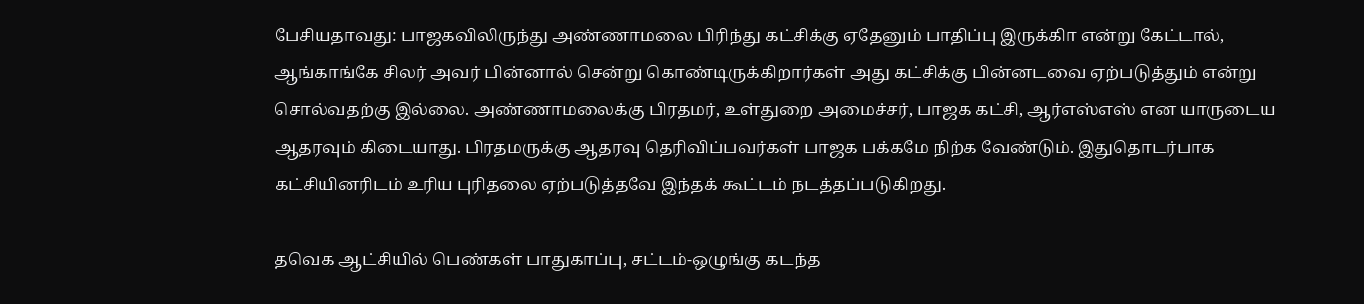பேசியதாவது: பாஜகவிலிருந்து அண்ணாமலை பிரிந்து கட்சிக்கு ஏதேனும் பாதிப்பு இருக்கிா என்று கேட்டால், ஆங்காங்கே சிலர் அவர் பின்னால் சென்று கொண்டிருக்கிறார்கள் அது கட்சிக்கு பின்னடவை ஏற்படுத்தும் என்று சொல்வதற்கு இல்லை. அண்ணாமலைக்கு பிரதமர், உள்துறை அமைச்சர், பாஜக கட்சி, ஆர்எஸ்எஸ் என யாருடைய ஆதரவும் கிடையாது. பிரதமருக்கு ஆதரவு தெரிவிப்பவர்கள் பாஜக பக்கமே நிற்க வேண்டும். இதுதொடர்பாக கட்சியினரிடம் உரிய புரிதலை ஏற்படுத்தவே இந்தக் கூட்டம் நடத்தப்படுகிறது.

தவெக ஆட்சியில் பெண்கள் பாதுகாப்பு, சட்டம்-ஒழுங்கு கடந்த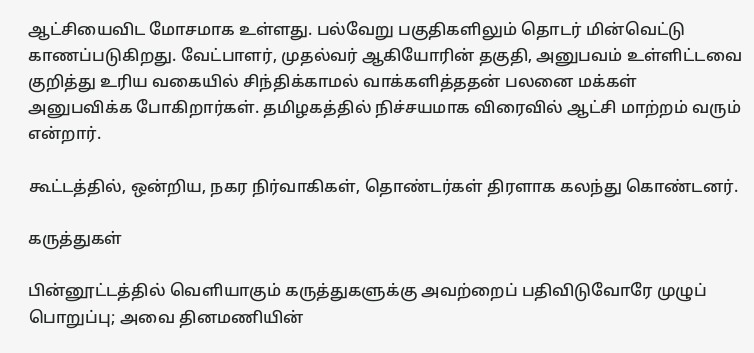ஆட்சியைவிட மோசமாக உள்ளது. பல்வேறு பகுதிகளிலும் தொடர் மின்வெட்டு காணப்படுகிறது. வேட்பாளர், முதல்வர் ஆகியோரின் தகுதி, அனுபவம் உள்ளிட்டவை குறித்து உரிய வகையில் சிந்திக்காமல் வாக்களித்ததன் பலனை மக்கள் அனுபவிக்க போகிறார்கள். தமிழகத்தில் நிச்சயமாக விரைவில் ஆட்சி மாற்றம் வரும் என்றார்.

கூட்டத்தில், ஒன்றிய, நகர நிர்வாகிகள், தொண்டர்கள் திரளாக கலந்து கொண்டனர்.

கருத்துகள்

பின்னூட்டத்தில் வெளியாகும் கருத்துகளுக்கு அவற்றைப் பதிவிடுவோரே முழுப் பொறுப்பு; அவை தினமணியின்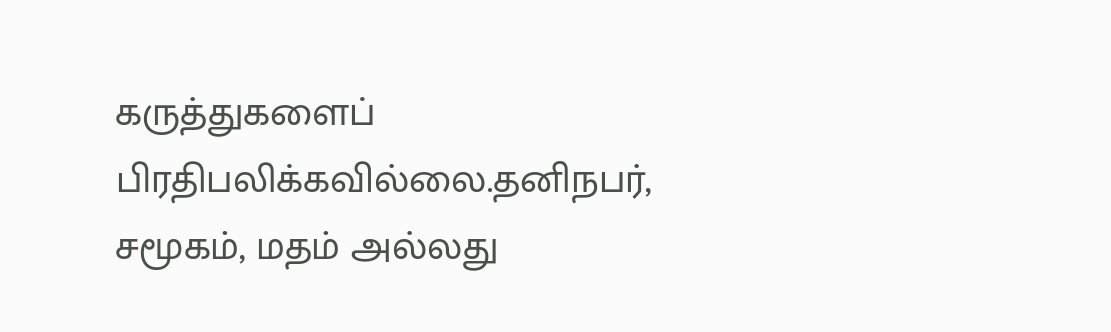கருத்துகளைப் பிரதிபலிக்கவில்லை.தனிநபர், சமூகம், மதம் அல்லது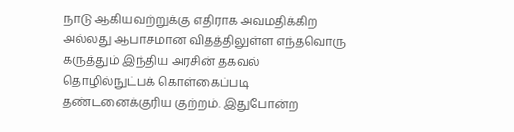நாடு ஆகியவற்றுக்கு எதிராக அவமதிக்கிற அல்லது ஆபாசமான விதத்திலுள்ள எந்தவொரு கருத்தும் இந்திய அரசின் தகவல் தொழில்நுட்பக் கொள்கைப்படி தண்டனைக்குரிய குற்றம். இதுபோன்ற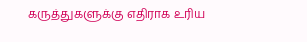கருத்துகளுக்கு எதிராக உரிய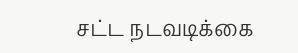சட்ட நடவடிக்கை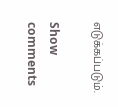எடுக்கப்படும்.

Show comments